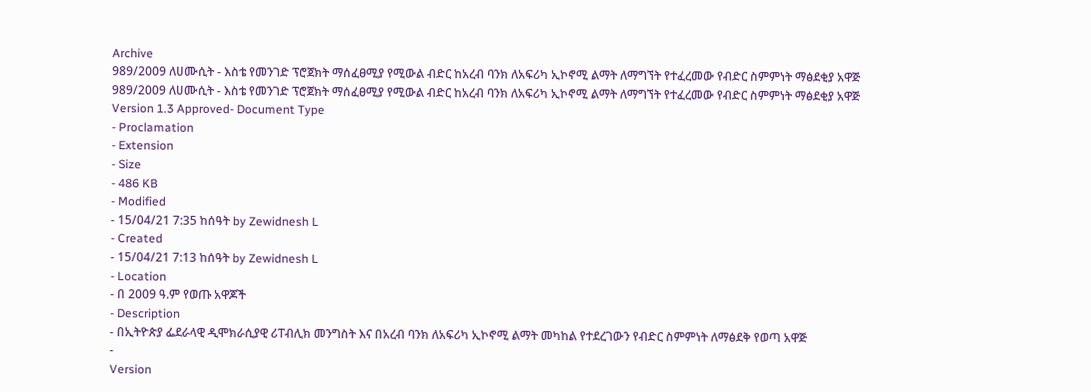Archive
989/2009 ለሀሙሲት - እስቴ የመንገድ ፕሮጀክት ማሰፈፀሚያ የሚውል ብድር ከአረብ ባንክ ለአፍሪካ ኢኮኖሚ ልማት ለማግኘት የተፈረመው የብድር ስምምነት ማፅደቂያ አዋጅ
989/2009 ለሀሙሲት - እስቴ የመንገድ ፕሮጀክት ማሰፈፀሚያ የሚውል ብድር ከአረብ ባንክ ለአፍሪካ ኢኮኖሚ ልማት ለማግኘት የተፈረመው የብድር ስምምነት ማፅደቂያ አዋጅ
Version 1.3 Approved- Document Type
- Proclamation
- Extension
- Size
- 486 KB
- Modified
- 15/04/21 7:35 ከሰዓት by Zewidnesh L
- Created
- 15/04/21 7:13 ከሰዓት by Zewidnesh L
- Location
- በ 2009 ዓ.ም የወጡ አዋጆች
- Description
- በኢትዮጵያ ፌደራላዊ ዲሞክራሲያዊ ሪፐብሊክ መንግስት እና በአረብ ባንክ ለአፍሪካ ኢኮኖሚ ልማት መካከል የተደረገውን የብድር ስምምነት ለማፅደቅ የወጣ አዋጅ
-
Version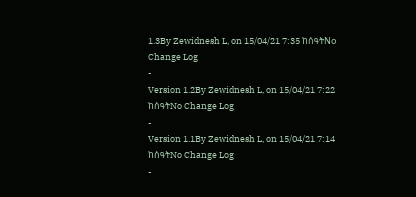1.3By Zewidnesh L, on 15/04/21 7:35 ከሰዓትNo Change Log
-
Version 1.2By Zewidnesh L, on 15/04/21 7:22 ከሰዓትNo Change Log
-
Version 1.1By Zewidnesh L, on 15/04/21 7:14 ከሰዓትNo Change Log
-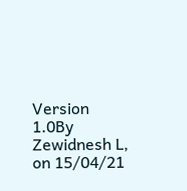Version 1.0By Zewidnesh L, on 15/04/21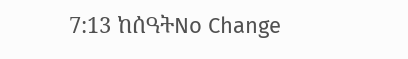7:13 ከሰዓትNo Change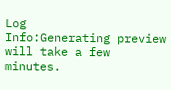Log
Info:Generating preview will take a few minutes.